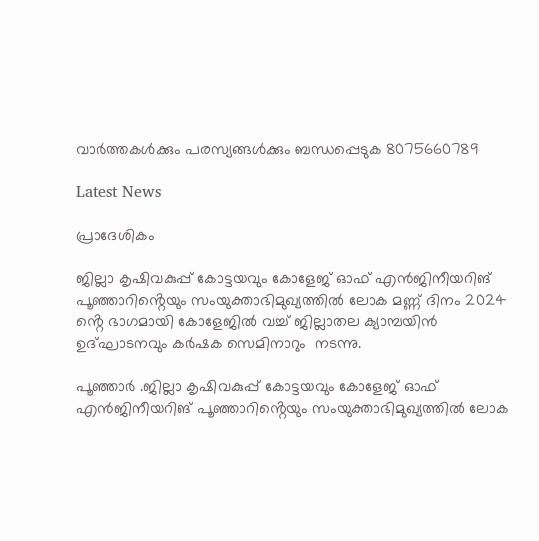വാർത്തകൾക്കും പരസ്യങ്ങൾക്കും ബന്ധപ്പെടുക 8075660789

Latest News

പ്രാദേശികം

ജില്ലാ കൃഷിവകുപ്പ് കോട്ടയവും കോളേജ് ഓഫ് എൻജിനീയറിങ് പൂഞ്ഞാറിൻ്റെയും സംയുക്താഭിമുഖ്യത്തിൽ ലോക മണ്ണ് ദിനം 2024 ൻ്റെ ഭാഗമായി കോളേജിൽ വച്ച് ജില്ലാതല ക്യാമ്പയിൻ ഉദ്ഘാടനവും കർഷക സെമിനാറും  നടന്നു.

പൂഞ്ഞാർ .ജില്ലാ കൃഷിവകുപ്പ് കോട്ടയവും കോളേജ് ഓഫ് എൻജിനീയറിങ് പൂഞ്ഞാറിൻ്റെയും സംയുക്താഭിമുഖ്യത്തിൽ ലോക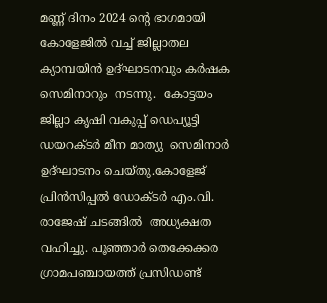മണ്ണ് ദിനം 2024 ൻ്റെ ഭാഗമായി കോളേജിൽ വച്ച് ജില്ലാതല ക്യാമ്പയിൻ ഉദ്ഘാടനവും കർഷക സെമിനാറും  നടന്നു.  കോട്ടയം ജില്ലാ കൃഷി വകുപ്പ് ഡെപ്യൂട്ടി ഡയറക്ടർ മീന മാത്യു  സെമിനാർ ഉദ്ഘാടനം ചെയ്തു.കോളേജ് പ്രിൻസിപ്പൽ ഡോക്ടർ എം.വി. രാജേഷ് ചടങ്ങിൽ  അധ്യക്ഷത വഹിച്ചു. പൂഞ്ഞാർ തെക്കേക്കര ഗ്രാമപഞ്ചായത്ത് പ്രസിഡണ്ട്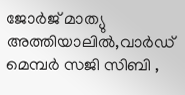ജോർജ് മാത്യു അത്തിയാലിൽ,വാർഡ് മെമ്പർ സജി സിബി ,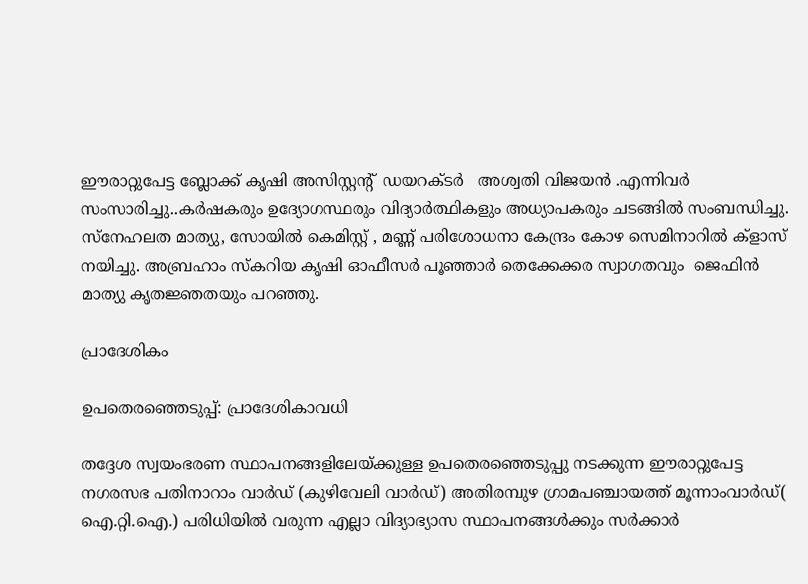ഈരാറ്റുപേട്ട ബ്ലോക്ക് കൃഷി അസിസ്റ്റൻ്റ്  ഡയറക്ടർ   അശ്വതി വിജയൻ .എന്നിവർ  സംസാരിച്ചു..കർഷകരും ഉദ്യോഗസ്ഥരും വിദ്യാർത്ഥികളും അധ്യാപകരും ചടങ്ങിൽ സംബന്ധിച്ചു. സ്നേഹലത മാത്യു, സോയിൽ കെമിസ്റ്റ് , മണ്ണ് പരിശോധനാ കേന്ദ്രം കോഴ സെമിനാറിൽ ക്ളാസ് നയിച്ചു. അബ്രഹാം സ്കറിയ കൃഷി ഓഫീസർ പൂഞ്ഞാർ തെക്കേക്കര സ്വാഗതവും  ജെഫിൻ മാത്യു കൃതജ്ഞതയും പറഞ്ഞു.

പ്രാദേശികം

ഉപതെരഞ്ഞെടുപ്പ്: പ്രാദേശികാവധി

തദ്ദേശ സ്വയംഭരണ സ്ഥാപനങ്ങളിലേയ്ക്കുള്ള ഉപതെരഞ്ഞെടുപ്പു നടക്കുന്ന ഈരാറ്റുപേട്ട നഗരസഭ പതിനാറാം വാർഡ് (കുഴിവേലി വാർഡ്) അതിരമ്പുഴ ഗ്രാമപഞ്ചായത്ത് മൂന്നാംവാർഡ്( ഐ.റ്റി.ഐ.) പരിധിയിൽ വരുന്ന എല്ലാ വിദ്യാഭ്യാസ സ്ഥാപനങ്ങൾക്കും സർക്കാർ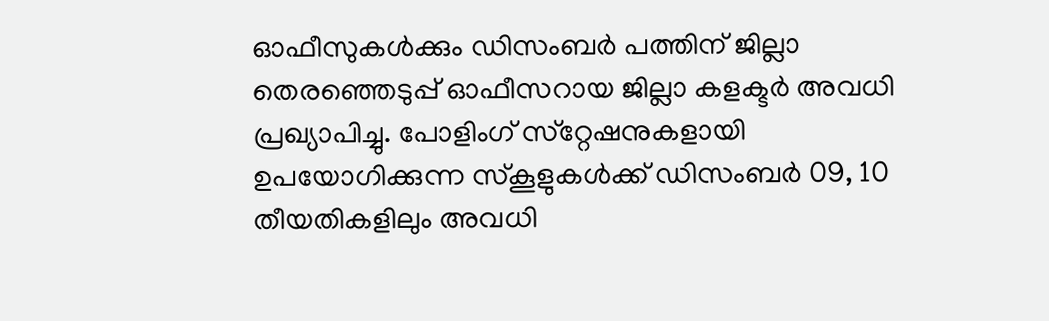ഓഫീസുകൾക്കും ഡിസംബർ പത്തിന് ജില്ലാ തെരഞ്ഞെടുപ്പ് ഓഫീസറായ ജില്ലാ കളക്ടർ അവധി പ്രഖ്യാപിച്ചു. പോളിംഗ് സ്‌റ്റേഷനുകളായി ഉപയോഗിക്കുന്ന സ്കൂ‌ളുകൾക്ക് ഡിസംബർ 09, 10 തീയതികളിലും അവധി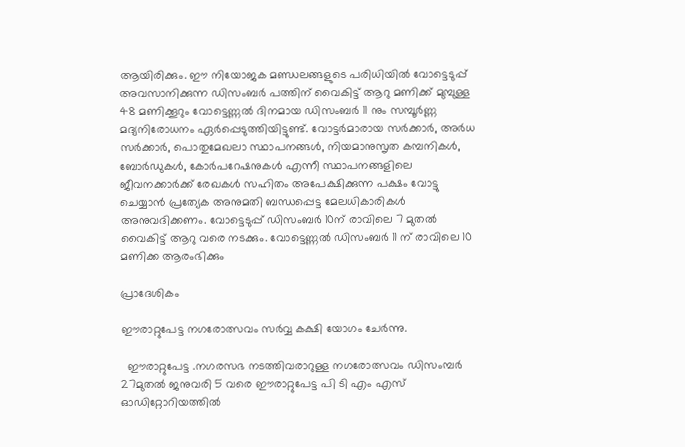ആയിരിക്കും. ഈ നിയോജക മണ്ഡലങ്ങളുടെ പരിധിയിൽ വോട്ടെടുപ്പ് അവസാനിക്കുന്ന ഡിസംബർ പത്തിന് വൈകിട്ട് ആറു മണിക്ക് മുമ്പുള്ള 48 മണിക്കൂറും വോട്ടെണ്ണൽ ദിനമായ ഡിസംബർ 11 നും സമ്പൂർണ്ണ മദ്യനിരോധനം ഏർപ്പെടുത്തിയിട്ടുണ്ട്. വോട്ടർമാരായ സർക്കാർ, അർധ സർക്കാർ, പൊതുമേഖലാ സ്ഥാപനങ്ങൾ, നിയമാനുസൃത കമ്പനികൾ, ബോർഡുകൾ, കോർപറേഷനുകൾ എന്നീ സ്ഥാപനങ്ങളിലെ ജീവനക്കാർക്ക് രേഖകൾ സഹിതം അപേക്ഷിക്കുന്ന പക്ഷം വോട്ടു ചെയ്യാൻ പ്രത്യേക അനുമതി ബന്ധപ്പെട്ട മേലധികാരികൾ അനുവദിക്കണം. വോട്ടെടുപ്പ് ഡിസംബർ 10ന് രാവിലെ 7 മുതൽ വൈകിട്ട് ആറു വരെ നടക്കും. വോട്ടെണ്ണൽ ഡിസംബർ 11 ന് രാവിലെ 10 മണിക്ക ആരംഭിക്കും

പ്രാദേശികം

ഈരാറ്റുപേട്ട നഗരോത്സവം സർവ്വ കക്ഷി യോഗം ചേർന്നു.

  ഈരാറ്റുപേട്ട .നഗരസഭ നടത്തിവരാറുള്ള നഗരോത്സവം ഡിസംമ്പർ 27മുതൽ ജനുവരി 5 വരെ ഈരാറ്റുപേട്ട പി ടി എം എസ് ഓഡിറ്റോറിയത്തിൽ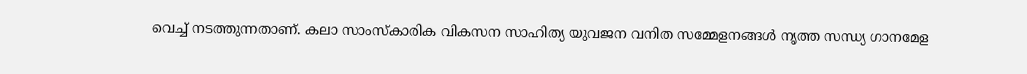വെച്ച് നടത്തുന്നതാണ്. കലാ സാംസ്‌കാരിക വികസന സാഹിത്യ യുവജന വനിത സമ്മേളനങ്ങൾ നൃത്ത സന്ധ്യ ഗാനമേള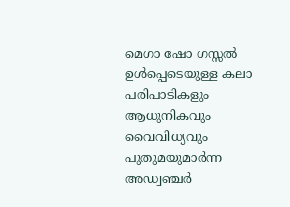മെഗാ ഷോ ഗസ്സൽ ഉൾപ്പെടെയുള്ള കലാ പരിപാടികളും ആധുനികവും വൈവിധ്യവും പുതുമയുമാർന്ന അഡ്വഞ്ചർ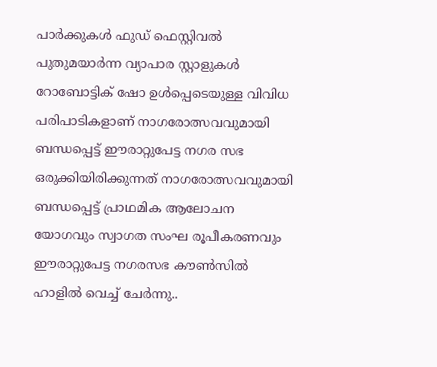പാർക്കുകൾ ഫുഡ്‌ ഫെസ്റ്റിവൽ പുതുമയാർന്ന വ്യാപാര സ്റ്റാളുകൾ റോബോട്ടിക് ഷോ ഉൾപ്പെടെയുള്ള വിവിധ പരിപാടികളാണ് നാഗരോത്സവവുമായി ബന്ധപ്പെട്ട് ഈരാറ്റുപേട്ട നഗര സഭ ഒരുക്കിയിരിക്കുന്നത് നാഗരോത്സവവുമായി ബന്ധപ്പെട്ട് പ്രാഥമിക ആലോചന യോഗവും സ്വാഗത സംഘ രൂപീകരണവും ഈരാറ്റുപേട്ട നഗരസഭ കൗൺസിൽ ഹാളിൽ വെച്ച് ചേർന്നു..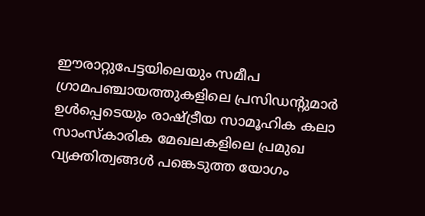ഈരാറ്റുപേട്ടയിലെയും സമീപ ഗ്രാമപഞ്ചായത്തുകളിലെ പ്രസിഡന്റുമാർ ഉൾപ്പെടെയും രാഷ്ട്രീയ സാമൂഹിക കലാ സാംസ്കാരിക മേഖലകളിലെ പ്രമുഖ വ്യക്തിത്വങ്ങൾ പങ്കെടുത്ത യോഗം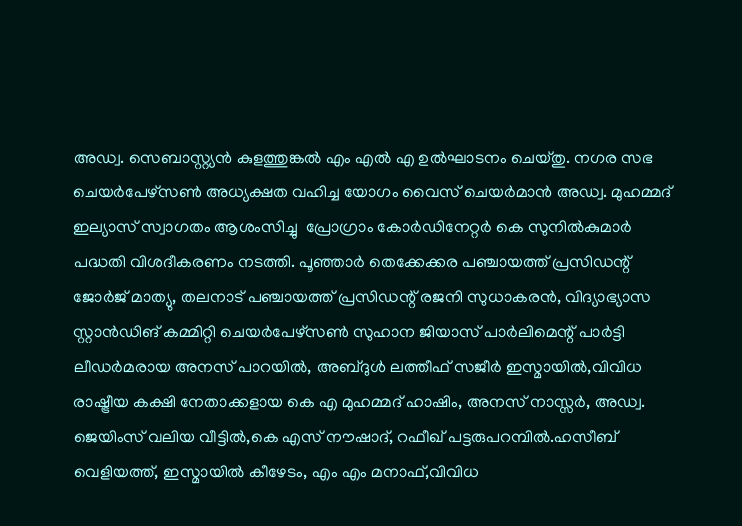അഡ്വ. സെബാസ്റ്റ്യൻ കുളത്തുങ്കൽ എം എൽ എ ഉൽഘാടനം ചെയ്തു. നഗര സഭ ചെയർപേഴ്സൺ അധ്യക്ഷത വഹിച്ച യോഗം വൈസ് ചെയർമാൻ അഡ്വ. മുഹമ്മദ്‌ ഇല്യാസ് സ്വാഗതം ആശംസിച്ചു  പ്രോഗ്രാം കോർഡിനേറ്റർ കെ സുനിൽകുമാർ പദ്ധതി വിശദീകരണം നടത്തി. പൂഞ്ഞാർ തെക്കേക്കര പഞ്ചായത്ത്‌ പ്രസിഡന്റ്‌ ജോർജ് മാത്യു, തലനാട് പഞ്ചായത്ത്‌ പ്രസിഡന്റ് രജനി സുധാകരൻ, വിദ്യാഭ്യാസ സ്റ്റാൻഡിങ് കമ്മിറ്റി ചെയർപേഴ്സൺ സുഹാന ജിയാസ് പാർലിമെന്റ് പാർട്ടി ലീഡർമരായ അനസ് പാറയിൽ, അബ്ദുൾ ലത്തീഫ് സജീർ ഇസ്മായിൽ,വിവിധ രാഷ്ട്രീയ കക്ഷി നേതാക്കളായ കെ എ മുഹമ്മദ്‌ ഹാഷിം, അനസ് നാസ്സർ, അഡ്വ. ജെയിംസ് വലിയ വീട്ടിൽ,കെ എസ് നൗഷാദ്, റഫീഖ് പട്ടരുപറമ്പിൽ.ഹസീബ് വെളിയത്ത്, ഇസ്മായിൽ കീഴേടം, എം എം മനാഫ്,വിവിധ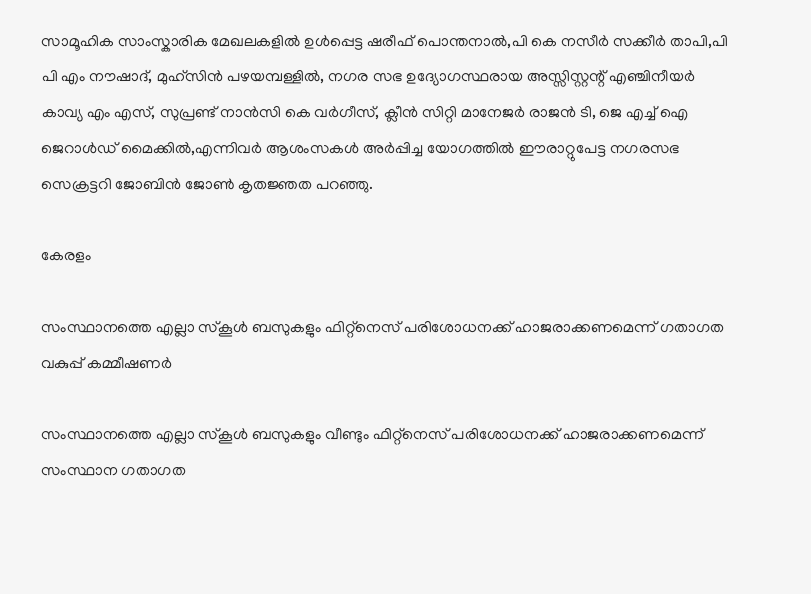സാമൂഹിക സാംസ്കാരിക മേഖലകളിൽ ഉൾപ്പെട്ട ഷരീഫ് പൊന്തനാൽ,പി കെ നസീർ സക്കീർ താപി,പി പി എം നൗഷാദ്, മുഹ്സിൻ പഴയമ്പള്ളിൽ, നഗര സഭ ഉദ്യോഗസ്ഥരായ അസ്സിസ്റ്റന്റ് എഞ്ചിനീയർ കാവ്യ എം എസ്, സുപ്രണ്ട് നാൻസി കെ വർഗീസ്‌, ക്ലീൻ സിറ്റി മാനേജർ രാജൻ ടി, ജെ എച്ച് ഐ ജെറാൾഡ് മൈക്കിൽ,എന്നിവർ ആശംസകൾ അർപ്പിച്ച യോഗത്തിൽ ഈരാറ്റുപേട്ട നഗരസഭ സെക്രട്ടറി ജോബിൻ ജോൺ കൃതജ്ഞത പറഞ്ഞു.

കേരളം

സംസ്ഥാനത്തെ എല്ലാ സ്‌കൂൾ ബസുകളും ഫിറ്റ്‌നെസ് പരിശോധനക്ക് ഹാജരാക്കണമെന്ന് ഗതാഗത വകുപ്പ് കമ്മീഷണർ

സംസ്ഥാനത്തെ എല്ലാ സ്‌കൂൾ ബസുകളും വീണ്ടും ഫിറ്റ്‌നെസ് പരിശോധനക്ക് ഹാജരാക്കണമെന്ന് സംസ്ഥാന ഗതാഗത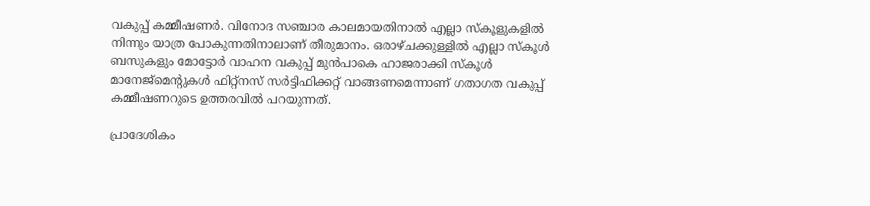വകുപ്പ് കമ്മീഷണർ. വിനോദ സഞ്ചാര കാലമായതിനാൽ എല്ലാ സ്‌കൂളുകളിൽ നിന്നും യാത്ര പോകുന്നതിനാലാണ് തീരുമാനം. ഒരാഴ്ചക്കുള്ളിൽ എല്ലാ സ്‌കൂൾ ബസുകളും മോട്ടോർ വാഹന വകുപ്പ് മുൻപാകെ ഹാജരാക്കി സ്‌കൂൾ മാനേജ്മെൻ്റുകൾ ഫിറ്റ്‌നസ് സർട്ടിഫിക്കറ്റ് വാങ്ങണമെന്നാണ് ഗതാഗത വകുപ്പ് കമ്മീഷണറുടെ ഉത്തരവിൽ പറയുന്നത്.

പ്രാദേശികം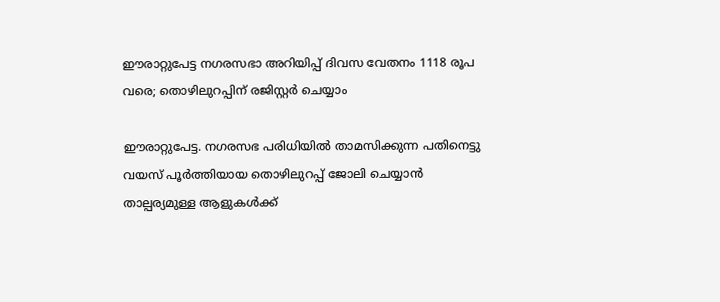ഈരാറ്റുപേട്ട നഗരസഭാ അറിയിപ്പ് ദിവസ വേതനം 1118 രൂപ വരെ; തൊഴിലുറപ്പിന് രജിസ്റ്റർ ചെയ്യാം

ഈരാറ്റുപേട്ട. നഗരസഭ പരിധിയിൽ താമസിക്കുന്ന പതിനെട്ടു വയസ് പൂർത്തിയായ തൊഴിലുറപ്പ് ജോലി ചെയ്യാൻ താല്പര്യമുള്ള ആളുകൾക്ക്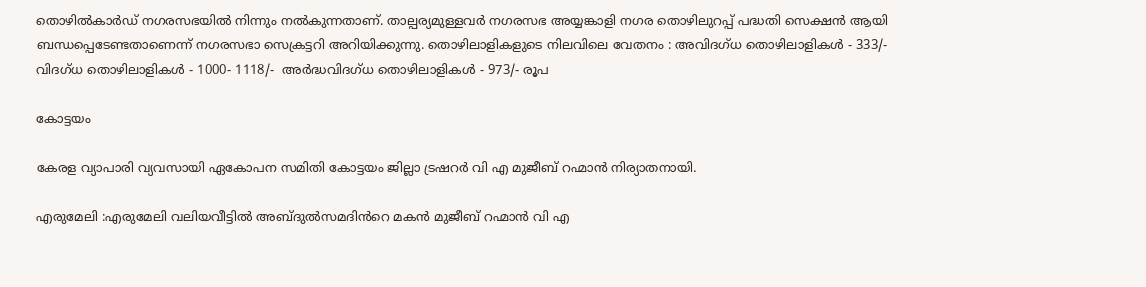തൊഴിൽകാർഡ് നഗരസഭയിൽ നിന്നും നൽകുന്നതാണ്. താല്പര്യമുള്ളവർ നഗരസഭ അയ്യങ്കാളി നഗര തൊഴിലുറപ്പ് പദ്ധതി സെക്ഷൻ ആയി ബന്ധപ്പെടേണ്ടതാണെന്ന് നഗരസഭാ സെക്രട്ടറി അറിയിക്കുന്നു. തൊഴിലാളികളുടെ നിലവിലെ വേതനം : അവിദഗ്ധ തൊഴിലാളികൾ - 333/- വിദഗ്ധ തൊഴിലാളികൾ - 1000- 1118/-  അർദ്ധവിദഗ്ധ തൊഴിലാളികൾ - 973/- രൂപ

കോട്ടയം

കേരള വ്യാപാരി വ്യവസായി ഏകോപന സമിതി കോട്ടയം ജില്ലാ ട്രഷറർ വി എ മുജീബ് റഹ്മാൻ നിര്യാതനായി.

എരുമേലി :എരുമേലി വലിയവീട്ടിൽ അബ്ദുൽസമദിൻറെ മകൻ മുജീബ് റഹ്മാൻ വി എ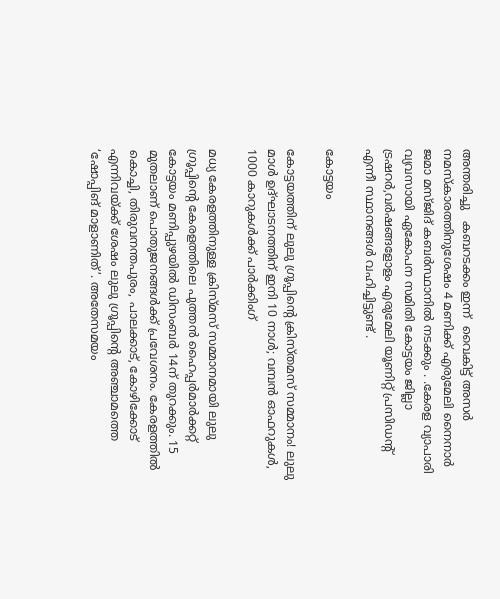അന്തരിച്ചു   കബറടക്കം ഇന്ന്  വൈകിട്ട് അസർ നമസ്കാരത്തിനുശേഷം 4 മണിക്ക് എരുമേലി നൈനാർ ജമാ മസ്ജിദ് കബർസ്ഥാനിൽ നടക്കും . .കേരള വ്യാപാരി വ്യവസായി ഏകോപന സമിതി കോട്ടയം ജില്ലാ ട്രഷറർ,വർഷങ്ങളോളം എരുമേലി യൂണിറ്റ് പ്രസിഡന്റ് എന്നീ സ്ഥാനങ്ങൾ വഹിച്ചിട്ടുണ്ട് .

കോട്ടയം

കോട്ടയത്തിന് ലുലു ഗ്രൂപ്പിന്‍റെ ക്രിസ്തമസ് സമ്മാനം! ലുലു മാൾ ഉദ്ഘാടനത്തിന് ഇനി 10 നാൾ; വമ്പൻ ഓഫറുകൾ, 1000 കാറുകൾക്ക് പാർക്കിംഗ്

മധ്യ കേരളത്തിനുള്ള ക്രിസ്മസ് സമ്മാനമായി ലുലു ഗ്രൂപ്പിന്റെ കേരളത്തിലെ പുത്തൻ ഹൈപ്പർമാർക്കറ്റ് കോട്ടയം മണിപ്പുഴയിൽ ഡിസംബർ 14ന് തുറക്കും. 15 മുതലാണ് പൊതുജനങ്ങൾക്ക് പ്രവേശനം. കേരളത്തിൽ കൊച്ചി, തിരുവനന്തപുരം, പാലക്കാട്, കോഴിക്കോട് എന്നിവയ്ക്ക് ശേഷം ലുലു ഗ്രൂപ്പിന്റെ അഞ്ചാമത്തെ ‘ഷോപ്പിങ് മാളാണിത്’. അതേസമയം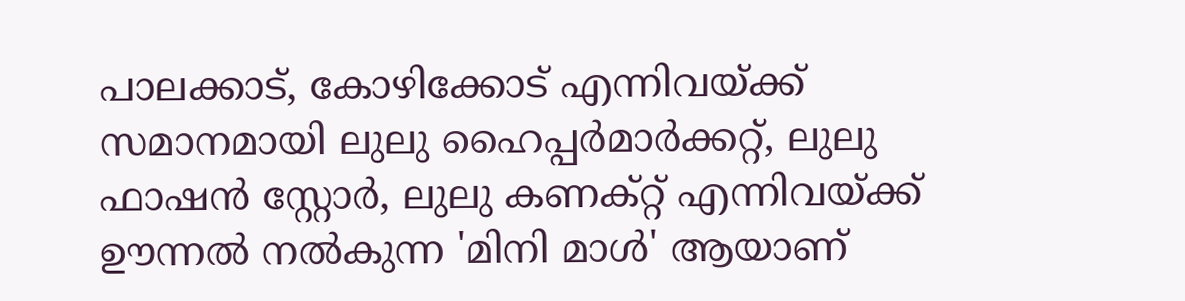പാലക്കാട്, കോഴിക്കോട് എന്നിവയ്ക്ക് സമാനമായി ലുലു ഹൈപ്പർമാർക്കറ്റ്, ലുലു ഫാഷൻ സ്റ്റോർ, ലുലു കണക്റ്റ് എന്നിവയ്ക്ക് ഊന്നൽ നൽകുന്ന 'മിനി മാൾ' ആയാണ്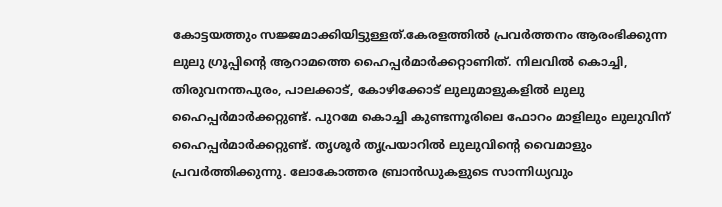കോട്ടയത്തും സജ്ജമാക്കിയിട്ടുള്ളത്.കേരളത്തിൽ പ്രവർത്തനം ആരംഭിക്കുന്ന ലുലു ഗ്രൂപ്പിന്റെ ആറാമത്തെ ഹൈപ്പർമാർക്കറ്റാണിത്. നിലവിൽ കൊച്ചി, തിരുവനന്തപുരം, പാലക്കാട്, കോഴിക്കോട് ലുലുമാളുകളിൽ ലുലു ഹൈപ്പർമാർക്കറ്റുണ്ട്. പുറമേ കൊച്ചി കുണ്ടന്നൂരിലെ ഫോറം മാളിലും ലുലുവിന് ഹൈപ്പർമാർക്കറ്റുണ്ട്. തൃശൂർ തൃപ്രയാറിൽ ലുലുവിന്റെ വൈമാളും പ്രവർത്തിക്കുന്നു. ലോകോത്തര ബ്രാൻഡുകളുടെ സാന്നിധ്യവും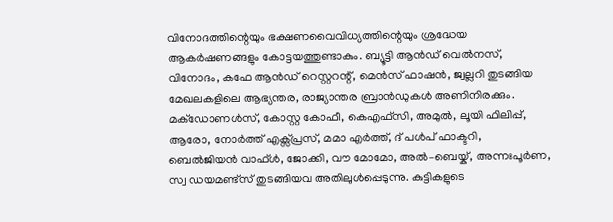വിനോദത്തിന്റെയും ഭക്ഷണവൈവിധ്യത്തിന്റെയും ശ്രദ്ധേയ ആകർഷണങ്ങളും കോട്ടയത്തുണ്ടാകും. ബ്യൂട്ടി ആൻഡ് വെൽനസ്, വിനോദം, കഫേ ആൻഡ് റെസ്റ്ററന്റ്, മെൻസ് ഫാഷൻ, ജ്വല്ലറി തുടങ്ങിയ മേഖലകളിലെ ആഭ്യന്തര, രാജ്യാന്തര ബ്രാൻഡുകൾ അണിനിരക്കും. മക്ഡോണൾസ്, കോസ്റ്റ കോഫീ, കെഎഫ്സി, അമുൽ, ലൂയി ഫിലിപ്പ്, ആരോ, നോർത്ത് എക്സ്പ്രസ്, മമാ എർത്ത്, ദ് പൾപ് ഫാക്ടറി, ബെൽജിയൻ വാഫ്ൾ, ജോക്കി, വൗ മോമോ, അൽ–ബെയ്ക്, അന്നഃപൂർണ, സ്വ ഡയമണ്ട്സ് തുടങ്ങിയവ അതിലുൾപ്പെടുന്നു. കുട്ടികളുടെ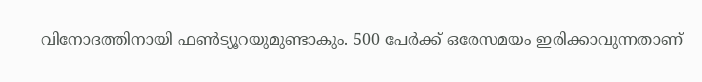വിനോദത്തിനായി ഫൺട്യൂറയുമുണ്ടാകും. 500 പേർക്ക് ഒരേസമയം ഇരിക്കാവുന്നതാണ്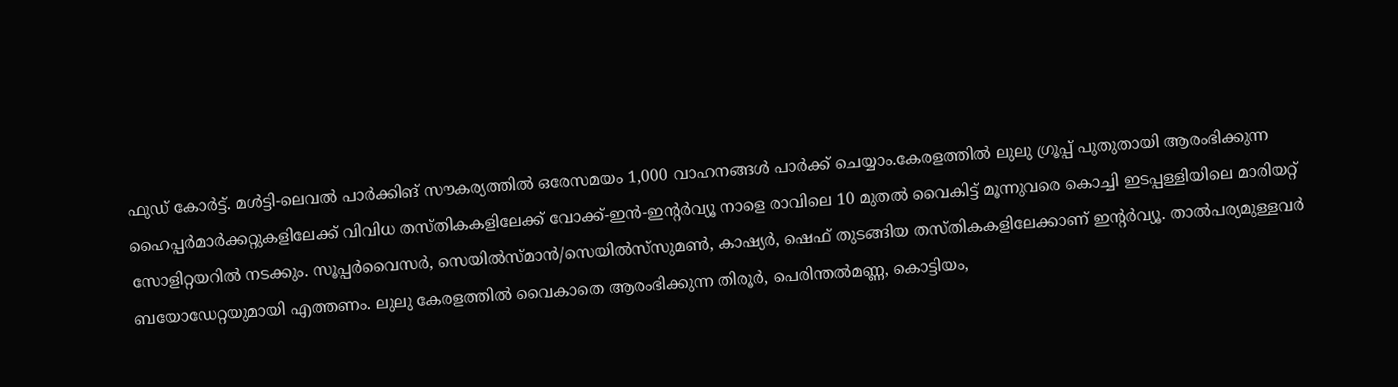ഫുഡ് കോർട്ട്. മൾട്ടി-ലെവൽ പാർക്കിങ് സൗകര്യത്തിൽ ഒരേസമയം 1,000 വാഹനങ്ങൾ പാർക്ക് ചെയ്യാം.കേരളത്തിൽ‌ ലുലു ഗ്രൂപ്പ് പുതുതായി ആരംഭിക്കുന്ന ഹൈപ്പർമാർക്കറ്റുകളിലേക്ക് വിവിധ തസ്തികകളിലേക്ക് വോക്ക്-ഇൻ-ഇന്റർവ്യൂ നാളെ രാവിലെ 10 മുതൽ വൈകിട്ട് മൂന്നുവരെ കൊച്ചി ഇടപ്പള്ളിയിലെ മാരിയറ്റ് സോളിറ്റയറിൽ നടക്കും. സൂപ്പർവൈസർ, സെയിൽസ്മാൻ/സെയിൽസ്‍സുമൺ, കാഷ്യർ, ഷെഫ് തുടങ്ങിയ തസ്തികകളിലേക്കാണ് ഇന്റർവ്യൂ. താൽപര്യമുള്ളവർ ബയോഡേറ്റയുമായി എത്തണം. ലുലു കേരളത്തിൽ വൈകാതെ ആരംഭിക്കുന്ന തിരൂർ, പെരിന്തൽമണ്ണ, കൊട്ടിയം,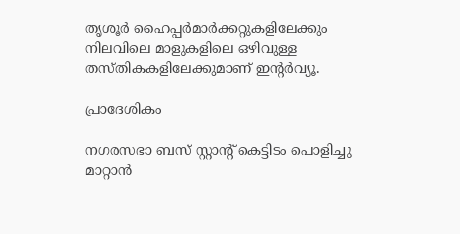തൃശൂർ ഹൈപ്പർമാർക്കറ്റുകളിലേക്കും നിലവിലെ മാളുകളിലെ ഒഴിവുള്ള തസ്തികകളിലേക്കുമാണ് ഇന്റർവ്യൂ.

പ്രാദേശികം

നഗരസഭാ ബസ് സ്റ്റാന്റ് കെട്ടിടം പൊളിച്ചു മാറ്റാൻ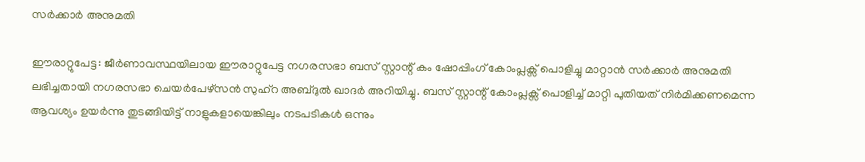സർക്കാർ അനുമതി

ഈരാറ്റുപേട്ട: ജീർണാവസ്ഥയിലായ ഈരാറ്റുപേട്ട നഗരസഭാ ബസ് സ്റ്റാന്റ് കം ഷോപ്പിംഗ് കോംപ്ലക്സ് പൊളിച്ചു മാറ്റാൻ സർക്കാർ അനുമതി ലഭിച്ചതായി നഗരസഭാ ചെയർപേഴ്സൻ സുഹ്റ അബ്ദുൽ ഖാദർ അറിയിച്ചു. ബസ് സ്റ്റാന്റ് കോംപ്ലക്സ് പൊളിച്ച് മാറ്റി പുതിയത് നിർമിക്കണമെന്ന ആവശ്യം ഉയർന്നു തുടങ്ങിയിട്ട് നാളുകളായെങ്കിലും നടപടികൾ ഒന്നും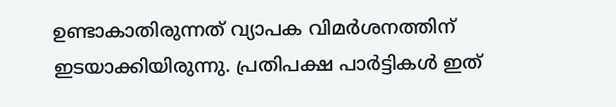ഉണ്ടാകാതിരുന്നത് വ്യാപക വിമർശനത്തിന് ഇടയാക്കിയിരുന്നു. പ്രതിപക്ഷ പാർട്ടികൾ ഇത്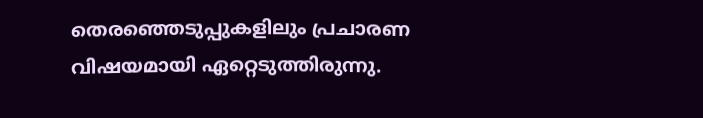തെരഞ്ഞെടുപ്പുകളിലും പ്രചാരണ വിഷയമായി ഏറ്റെടുത്തിരുന്നു.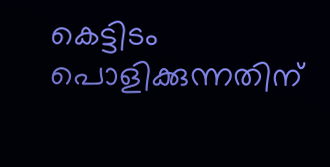കെട്ടിടം പൊളിക്കുന്നതിന്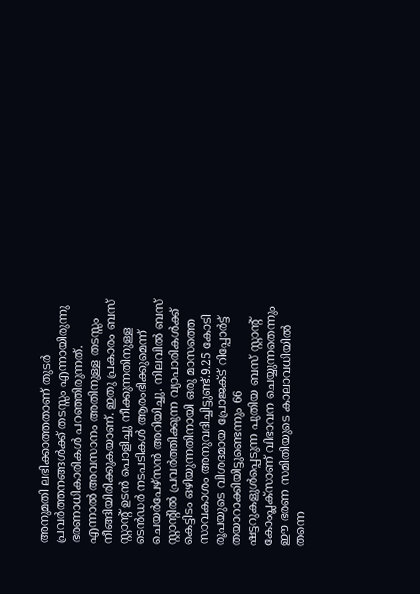അനുമതി ലഭിക്കാത്തതാണ് തുടർ പ്രവർത്തനങ്ങൾക്ക് തടസ്സം എന്നായിരുന്നു ഭരണാധികാരികൾ പറഞ്ഞിരുന്നത്. എന്നാൽ അവസാനം അതിനുള്ള തടസ്സം നീങ്ങിയിരിക്കുകയാണ്. ഇതു പ്രകാരം ബസ് സ്റ്റാന്റ് ഉടൻ പൊളിച്ചു നീക്കുന്നതിനുള്ള ടെൻഡർ നടപടികൾ ആരംഭിക്കുമെന്ന് ചെയർപേഴ്സൻ അറിയിച്ചു. നിലവിൽ ബസ് സ്റ്റാന്റിൽ പ്രവർത്തിക്കുന്ന വ്യാപാരികൾക്ക് കെട്ടിടം ഒഴിയുന്നതിനായി ഒരു മാസത്തെ സാവകാശം അനുവദിച്ചിട്ടുണ്ട്.9.25 കോടി രൂപയുടെ വിശദമായ പ്രോജക്ട് റിപ്പോർട്ട് തയാറാക്കിയിട്ടുണ്ടെന്നും 66 ഷട്ടറുകളുൾപ്പെടുന്ന പുതിയ ബസ് സ്റ്റാന്റ് കോംപ്ലക്സാണ് വിഭാവന ചെയ്യുന്നതെന്നും ഈ ഭരണ സമിതിയുടെ കാലാവധിയിൽ തന്നെ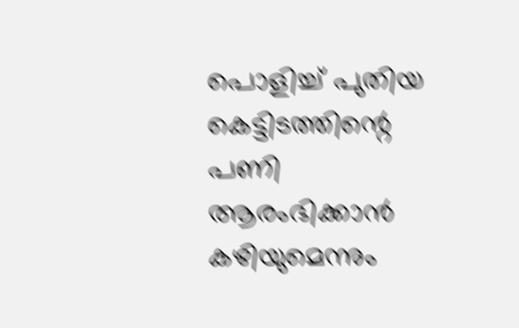പൊളിച്ച് പുതിയ കെട്ടിടത്തിന്റെ പണി ആരംഭിക്കാൻ കഴിയുമെന്നും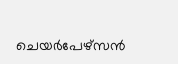ചെയർപേഴ്സൻ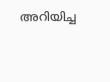അറിയിച്ച